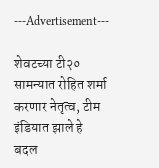---Advertisement---

शेवटच्या टी२० सामन्यात रोहित शर्मा करणार नेतृत्व, टीम इंडियात झाले हे बदल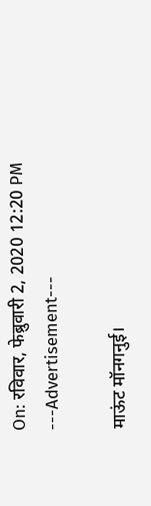On: रविवार, फेब्रुवारी 2, 2020 12:20 PM
---Advertisement---

माऊंट मॉनगनुई।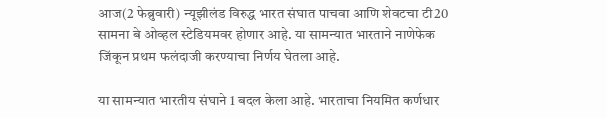आज(2 फेब्रुवारी) न्यूझीलंड विरुद्ध भारत संघात पाचवा आणि शेवटचा टी20 सामना बे ओव्हल स्टेडियमवर होणार आहे. या सामन्यात भारताने नाणेफेक जिंकून प्रथम फलंदाजी करण्याचा निर्णय घेतला आहे.

या सामन्यात भारतीय संघाने 1 बदल केला आहे. भारताचा नियमित कर्णधार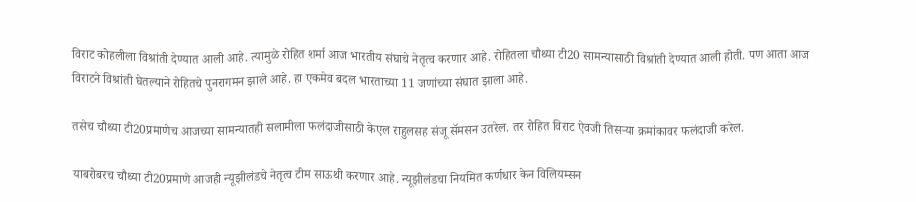विराट कोहलीला विश्रांती देण्यात आली आहे. त्यामुळे रोहित शर्मा आज भारतीय संघाचे नेतृत्व करणार आहे. रोहितला चौथ्या टी20 सामन्यासाठी विश्रांती देण्यात आली होती. पण आता आज विराटने विश्रांती घेतल्याने रोहितचे पुनरागमन झाले आहे. हा एकमेव बदल भारताच्या 11 जणांच्या संघात झाला आहे.

तसेच चौथ्या टी20प्रमाणेच आजच्या सामन्यातही सलामीला फलंदाजीसाठी केएल राहुलसह संजू सॅमसन उतरेल. तर रोहित विराट ऐवजी तिसऱ्या क्रमांकावर फलंदाजी करेल.

याबरोबरच चौथ्या टी20प्रमाणे आजही न्यूझीलंडचे नेतृत्व टीम साऊथी करणार आहे. न्यूझीलंडचा नियमित कर्णधार केन विलियम्सन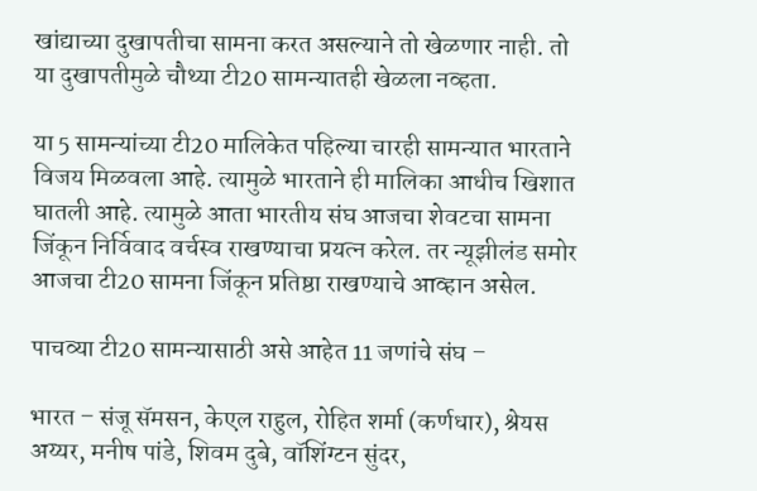खांद्याच्या दुखापतीचा सामना करत असल्याने तो खेळणार नाही. तो या दुखापतीमुळे चौथ्या टी20 सामन्यातही खेळला नव्हता.

या 5 सामन्यांच्या टी20 मालिकेत पहिल्या चारही सामन्यात भारताने विजय मिळवला आहे. त्यामुळे भारताने ही मालिका आधीच खिशात घातली आहे. त्यामुळे आता भारतीय संघ आजचा शेवटचा सामना जिंकून निर्विवाद वर्चस्व राखण्याचा प्रयत्न करेल. तर न्यूझीलंड समोर आजचा टी20 सामना जिंकून प्रतिष्ठा राखण्याचे आव्हान असेल.

पाचव्या टी20 सामन्यासाठी असे आहेत 11 जणांचे संघ –

भारत – संजू सॅमसन, केएल राहुल, रोहित शर्मा (कर्णधार), श्रेयस अय्यर, मनीष पांडे, शिवम दुबे, वॉशिंग्टन सुंदर,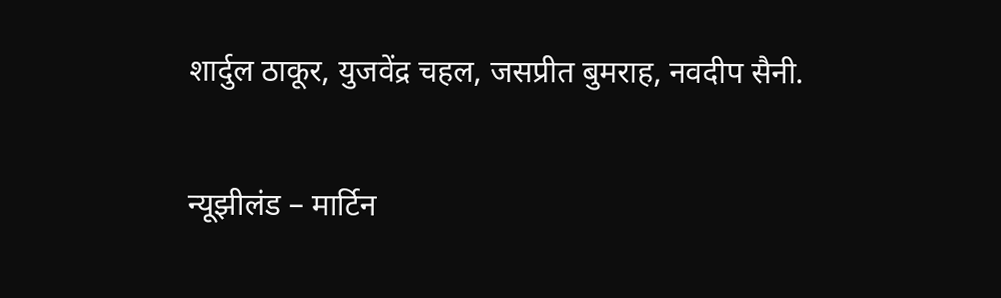शार्दुल ठाकूर, युजवेंद्र चहल, जसप्रीत बुमराह, नवदीप सैनी.

न्यूझीलंड – मार्टिन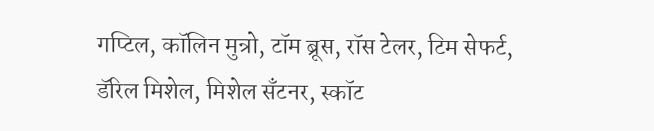गप्टिल, कॉलिन मुन्रो, टॉम ब्रूस, रॉस टेलर, टिम सेफर्ट, डॅरिल मिशेल, मिशेल सॅंटनर, स्कॉट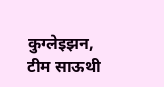कुग्लेइझन, टीम साऊथी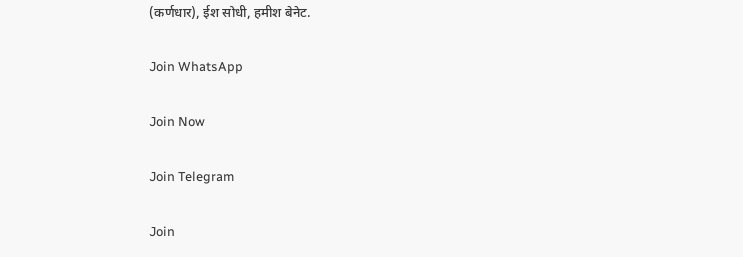(कर्णधार), ईश सोधी, हमीश बेनेट.

Join WhatsApp

Join Now

Join Telegram

Join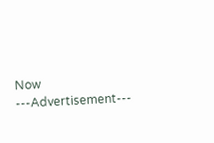Now
---Advertisement---